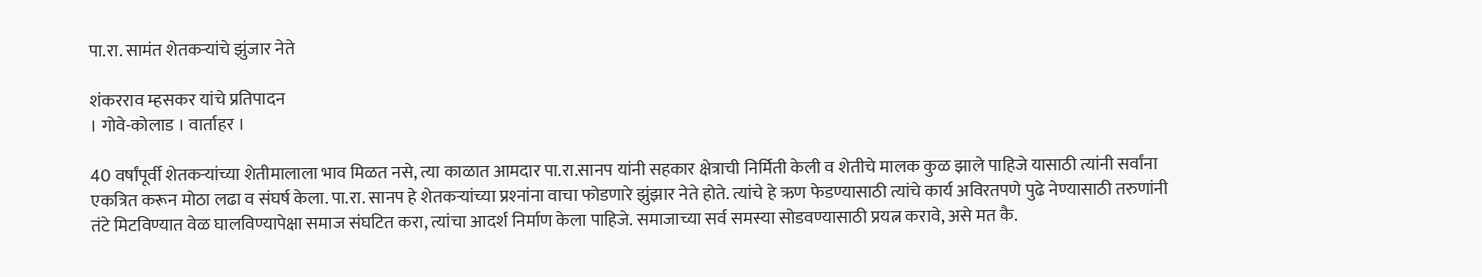पा.रा. सामंत शेतकर्‍यांचे झुंजार नेते

शंकरराव म्हसकर यांचे प्रतिपादन
। गोवे-कोलाड । वार्ताहर ।

40 वर्षांपूर्वी शेतकर्‍यांच्या शेतीमालाला भाव मिळत नसे, त्या काळात आमदार पा.रा.सानप यांनी सहकार क्षेत्राची निर्मिती केली व शेतीचे मालक कुळ झाले पाहिजे यासाठी त्यांनी सर्वांना एकत्रित करून मोठा लढा व संघर्ष केला. पा.रा. सानप हे शेतकर्‍यांच्या प्रश्‍नांना वाचा फोडणारे झुंझार नेते होते. त्यांचे हे ऋण फेडण्यासाठी त्यांचे कार्य अविरतपणे पुढे नेण्यासाठी तरुणांनी तंटे मिटविण्यात वेळ घालविण्यापेक्षा समाज संघटित करा, त्यांचा आदर्श निर्माण केला पाहिजे. समाजाच्या सर्व समस्या सोडवण्यासाठी प्रयत्न करावे, असे मत कै.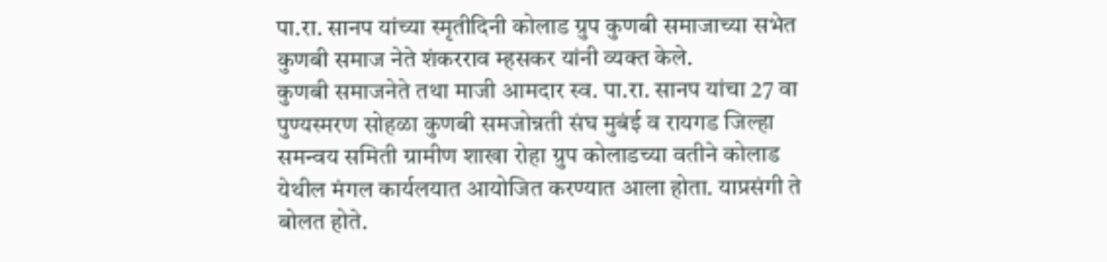पा.रा. सानप यांच्या स्मृतीदिनी कोलाड ग्रुप कुणबी समाजाच्या सभेत कुणबी समाज नेते शंकरराव म्हसकर यांनी व्यक्त केले.
कुणबी समाजनेते तथा माजी आमदार स्व. पा.रा. सानप यांचा 27 वा पुण्यस्मरण सोहळा कुणबी समजोन्नती संघ मुबंई व रायगड जिल्हा समन्वय समिती ग्रामीण शाखा रोहा ग्रुप कोलाडच्या वतीने कोलाड येथील मंगल कार्यलयात आयोजित करण्यात आला होता. याप्रसंगी ते बोलत होते.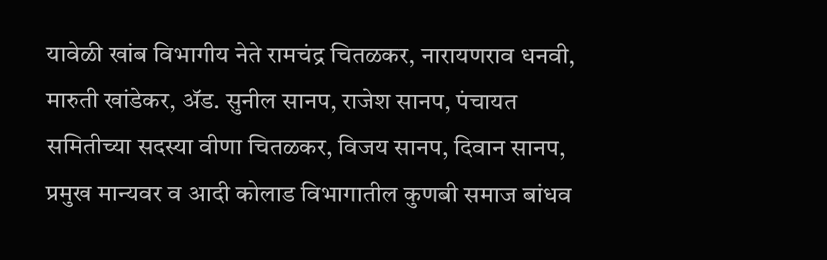यावेळी खांब विभागीय नेते रामचंद्र चितळकर, नारायणराव धनवी, मारुती खांडेकर, अ‍ॅड. सुनील सानप, राजेश सानप, पंचायत समितीच्या सदस्या वीणा चितळकर, विजय सानप, दिवान सानप, प्रमुख मान्यवर व आदी कोलाड विभागातील कुणबी समाज बांधव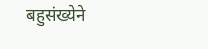बहुसंख्येने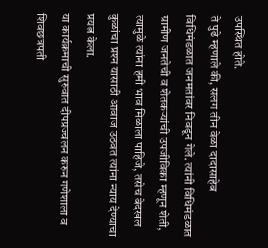उपस्थित होते.
ते पुढे म्हणाले की, सलग तीन वेळा दादासाहेब विधिमंडळात जनमतांवर निवडून गेले. त्यांनी विधिमंडळात ग्रामीण जनतेची व शेतकर्‍यांची उपजीविका म्हणून शेती, त्यामुळे त्यांना हमी भाव मिळाला पाहिजे, तसेच बेदखल कुळांचा प्रश्‍न यासाठी आवाज उठवत त्यांना न्याय देण्याचा प्रयत्न केला.
या कार्यक्रमाची सुरुवात दीपप्रज्वलन करुन गणेशाला व शिवछत्रपती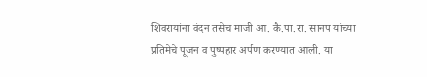शिवरायांना वंदन तसेच माजी आ. कै.पा.रा. सानप यांच्या प्रतिमेचे पूजन व पुष्पहार अर्पण करण्यात आली. या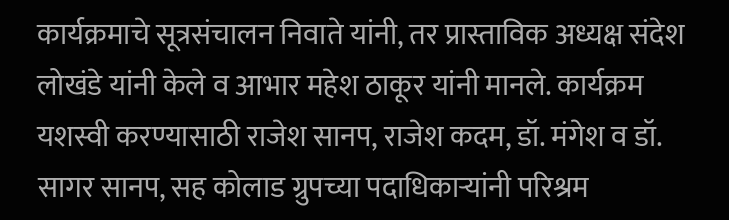कार्यक्रमाचे सूत्रसंचालन निवाते यांनी, तर प्रास्ताविक अध्यक्ष संदेश लोखंडे यांनी केले व आभार महेश ठाकूर यांनी मानले. कार्यक्रम यशस्वी करण्यासाठी राजेश सानप, राजेश कदम, डॉ. मंगेश व डॉ. सागर सानप, सह कोलाड ग्रुपच्या पदाधिकार्‍यांनी परिश्रम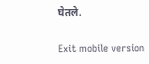घेतले.

Exit mobile version